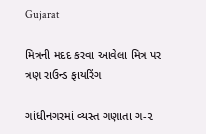Gujarat

મિત્રની મદદ કરવા આવેલા મિત્ર પર ત્રણ રાઉન્ડ ફાયરિંગ

ગાંધીનગરમાં વ્યસ્ત ગણાતા ગ-૨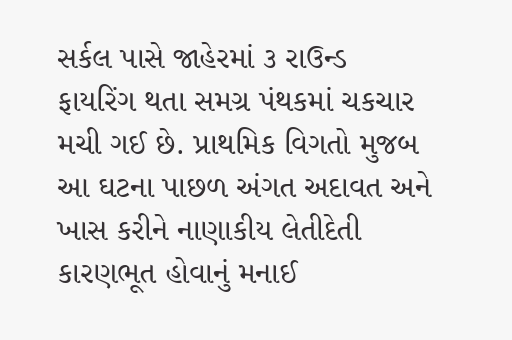સર્કલ પાસે જાહેરમાં ૩ રાઉન્ડ ફાયરિંગ થતા સમગ્ર પંથકમાં ચકચાર મચી ગઈ છે. પ્રાથમિક વિગતો મુજબ આ ઘટના પાછળ અંગત અદાવત અને ખાસ કરીને નાણાકીય લેતીદેતી કારણભૂત હોવાનું મનાઈ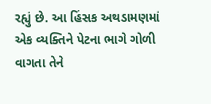રહ્યું છે. આ હિંસક અથડામણમાં એક વ્યક્તિને પેટના ભાગે ગોળી વાગતા તેને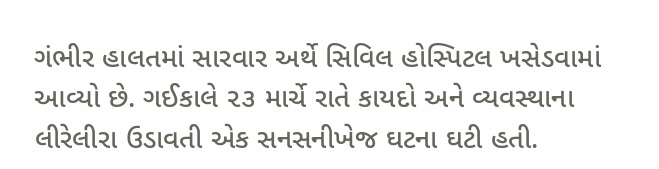ગંભીર હાલતમાં સારવાર અર્થે સિવિલ હોસ્પિટલ ખસેડવામાં આવ્યો છે. ગઈકાલે ૨૩ માર્ચે રાતે કાયદો અને વ્યવસ્થાના લીરેલીરા ઉડાવતી એક સનસનીખેજ ઘટના ઘટી હતી.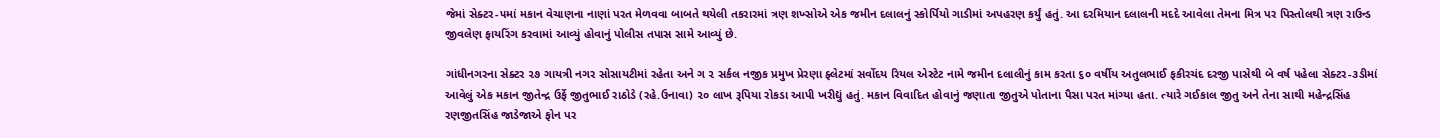જેમાં સેક્ટર-૫માં મકાન વેચાણના નાણાં પરત મેળવવા બાબતે થયેલી તકરારમાં ત્રણ શખ્સોએ એક જમીન દલાલનું સ્કોર્પિયો ગાડીમાં અપહરણ કર્યું હતું. આ દરમિયાન દલાલની મદદે આવેલા તેમના મિત્ર પર પિસ્તોલથી ત્રણ રાઉન્ડ જીવલેણ ફાયરિંગ કરવામાં આવ્યું હોવાનું પોલીસ તપાસ સામે આવ્યું છે.

ગાંધીનગરના સેક્ટર ૨૭ ગાયત્રી નગર સોસાયટીમાં રહેતા અને ગ ૨ સર્કલ નજીક પ્રમુખ પ્રેરણા ફ્લેટમાં સર્વોદય રિયલ એસ્ટેટ નામે જમીન દલાલીનું કામ કરતા ૬૦ વર્ષીય અતુલભાઈ ફકીરચંદ દરજી પાસેથી બે વર્ષ પહેલા સેક્ટર-૩ડીમાં આવેલું એક મકાન જીતેન્દ્ર ઉર્ફે જીતુભાઈ રાઠોડે (રહે.ઉનાવા) ૨૦ લાખ રૂપિયા રોકડા આપી ખરીદ્યું હતું. મકાન વિવાદિત હોવાનું જણાતા જીતુએ પોતાના પૈસા પરત માંગ્યા હતા. ત્યારે ગઈકાલ જીતુ અને તેના સાથી મહેન્દ્રસિંહ રણજીતસિંહ જાડેજાએ ફોન પર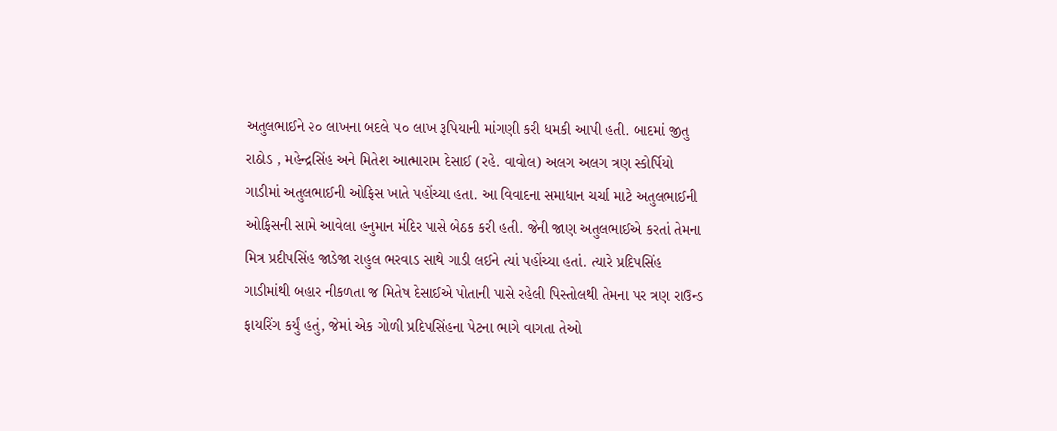અતુલભાઈને ૨૦ લાખના બદલે ૫૦ લાખ રૂપિયાની માંગણી કરી ધમકી આપી હતી. બાદમાં જીતુ રાઠોડ , મહેન્દ્રસિંહ અને મિતેશ આત્મારામ દેસાઈ (રહે. વાવોલ) અલગ અલગ ત્રણ સ્કોર્પિયો ગાડીમાં અતુલભાઈની ઓફિસ ખાતે પહોંચ્યા હતા. આ વિવાદના સમાધાન ચર્ચા માટે અતુલભાઈની ઓફિસની સામે આવેલા હનુમાન મંદિર પાસે બેઠક કરી હતી. જેની જાણ અતુલભાઈએ કરતાં તેમના મિત્ર પ્રદીપસિંહ જાડેજા રાહુલ ભરવાડ સાથે ગાડી લઈને ત્યાં પહોંચ્યા હતાં. ત્યારે પ્રદિપસિંહ ગાડીમાંથી બહાર નીકળતા જ મિતેષ દેસાઈએ પોતાની પાસે રહેલી પિસ્તોલથી તેમના પર ત્રણ રાઉન્ડ ફાયરિંગ કર્યું હતું, જેમાં એક ગોળી પ્રદિપસિંહના પેટના ભાગે વાગતા તેઓ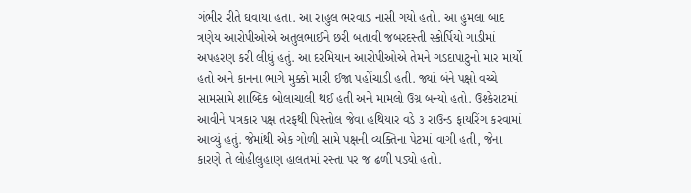ગંભીર રીતે ઘવાયા હતા. આ રાહુલ ભરવાડ નાસી ગયો હતો. આ હુમલા બાદ ત્રણેય આરોપીઓએ અતુલભાઈને છરી બતાવી જબરદસ્તી સ્કોર્પિયો ગાડીમાં અપહરણ કરી લીધું હતું. આ દરમિયાન આરોપીઓએ તેમને ગડદાપાટુનો માર માર્યો હતો અને કાનના ભાગે મુક્કો મારી ઈજા પહોંચાડી હતી. જ્યાં બંને પક્ષો વચ્ચે સામસામે શાબ્દિક બોલાચાલી થઈ હતી અને મામલો ઉગ્ર બન્યો હતો. ઉશ્કેરાટમાં આવીને પત્રકાર પક્ષ તરફથી પિસ્તોલ જેવા હથિયાર વડે ૩ રાઉન્ડ ફાયરિંગ કરવામાં આવ્યું હતું. જેમાંથી એક ગોળી સામે પક્ષની વ્યક્તિના પેટમાં વાગી હતી, જેના કારણે તે લોહીલુહાણ હાલતમાં રસ્તા પર જ ઢળી પડ્યો હતો.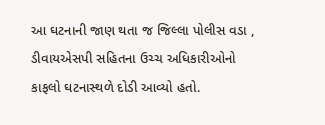આ ઘટનાની જાણ થતા જ જિલ્લા પોલીસ વડા , ડીવાયએસપી સહિતના ઉચ્ચ અધિકારીઓનો કાફલો ઘટનાસ્થળે દોડી આવ્યો હતો.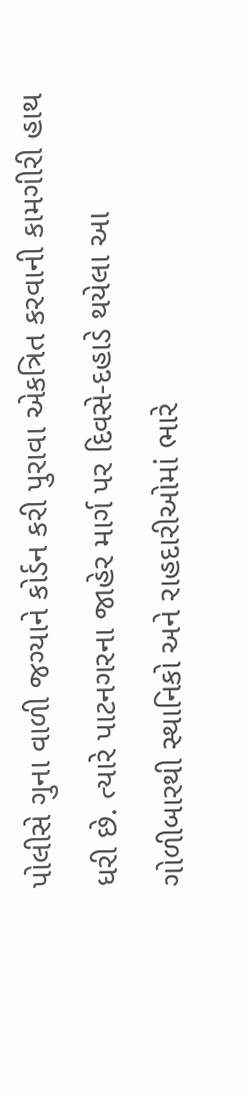પોલીસે ગુના વાળી જગ્યાને કોર્ડન કરી પુરાવા એકત્રિત કરવાની કામગીરી હાથ ધરી છે. ત્યારે પાટનગરના જાહેર માર્ગ પર દિવસે-દહાડે થયેલા આ ગોળીબારથી સ્થાનિકો અને રાહદારીઓમાં ભારે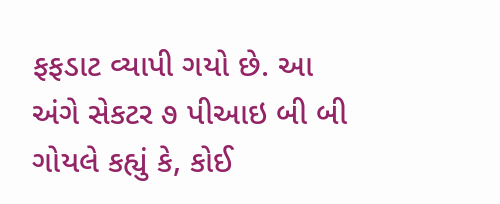ફફડાટ વ્યાપી ગયો છે. આ અંગે સેકટર ૭ પીઆઇ બી બી ગોયલે કહ્યું કે, કોઈ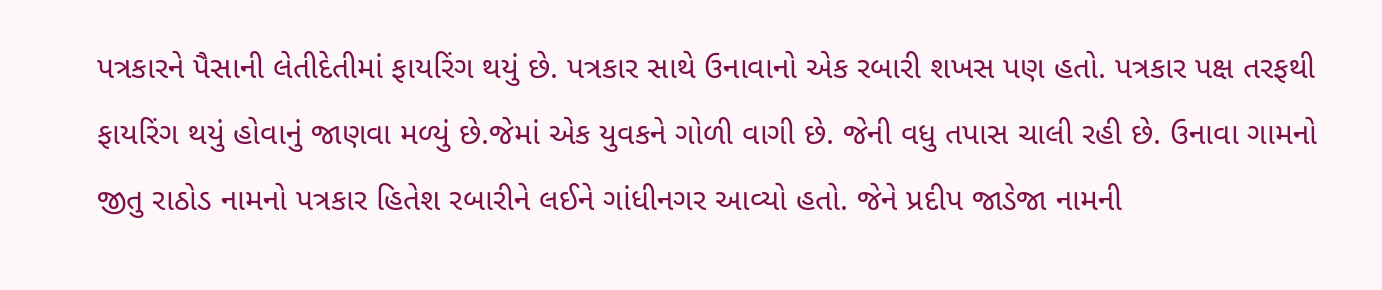પત્રકારને પૈસાની લેતીદેતીમાં ફાયરિંગ થયું છે. પત્રકાર સાથે ઉનાવાનો એક રબારી શખસ પણ હતો. પત્રકાર પક્ષ તરફથી ફાયરિંગ થયું હોવાનું જાણવા મળ્યું છે.જેમાં એક યુવકને ગોળી વાગી છે. જેની વધુ તપાસ ચાલી રહી છે. ઉનાવા ગામનો જીતુ રાઠોડ નામનો પત્રકાર હિતેશ રબારીને લઈને ગાંધીનગર આવ્યો હતો. જેને પ્રદીપ જાડેજા નામની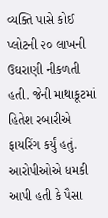વ્યક્તિ પાસે કોઈ પ્લોટની ૨૦ લાખની ઉઘરાણી નીકળતી હતી. જેની માથાકૂટમાં હિતેશ રબારીએ ફાયરિંગ કર્યું હતું. આરોપીઓએ ધમકી આપી હતી કે પૈસા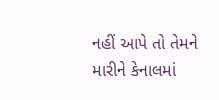નહીં આપે તો તેમને મારીને કેનાલમાં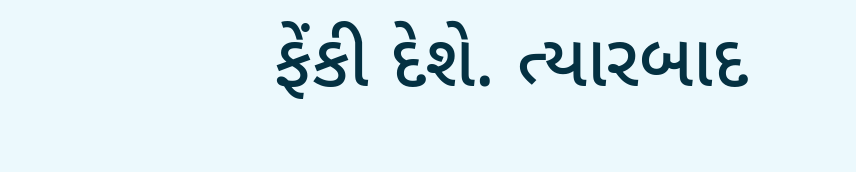ફેંકી દેશે. ત્યારબાદ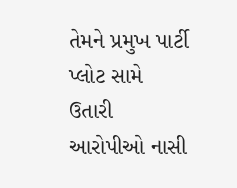તેમને પ્રમુખ પાર્ટી પ્લોટ સામે ઉતારી આરોપીઓ નાસી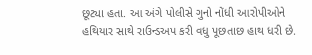છૂટ્યા હતા. આ અંગે પોલીસે ગુનો નોંધી આરોપીઓને હથિયાર સાથે રાઉન્ડઅપ કરી વધુ પૂછતાછ હાથ ધરી છે.